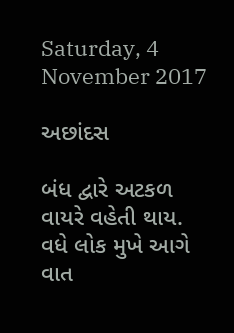Saturday, 4 November 2017

અછાંદસ

બંધ દ્વારે અટકળ
વાયરે વહેતી થાય.
વધે લોક મુખે આગે
વાત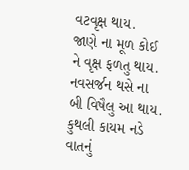વટવૃક્ષ થાય.
જાણે ના મૂળ કોઈ
ને વૃક્ષ ફળતુ થાય.
નવસર્જન થસે ના
બી વિષૈલુ આ થાય.
કુથલી કાયમ નડે
વાતનું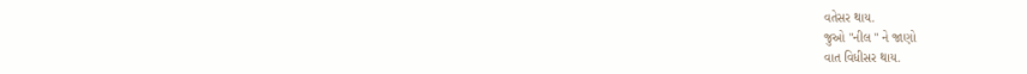વતેસર થાય.
જુઓ "નીલ " ને જાણો
વાત વિધીસર થાય.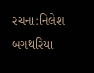રચના:નિલેશ બગથરિયા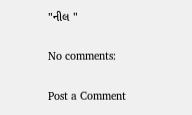"નીલ "

No comments:

Post a Comment